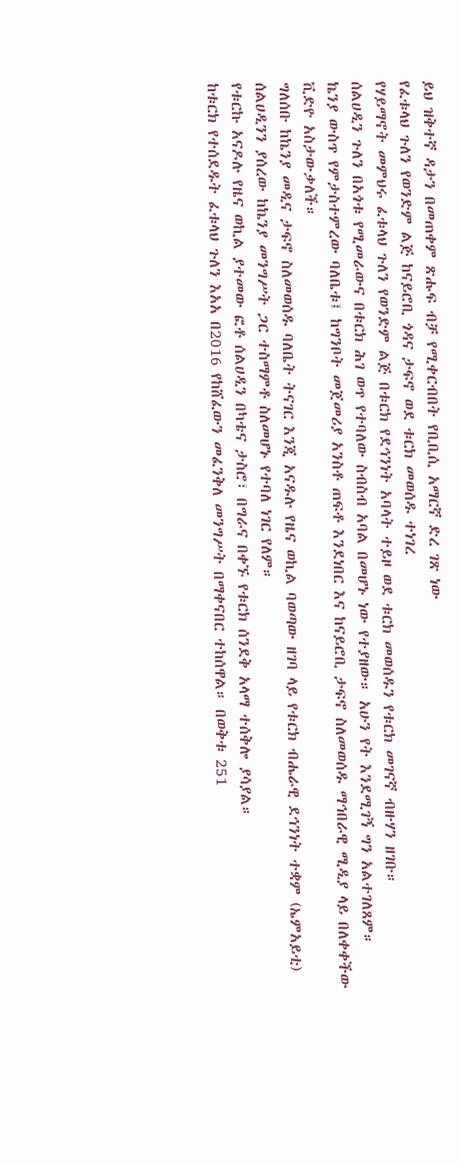ይህ ዝቅተኛ ዳታን በመጠቀም ጽሑፍ ብቻ የሚቀርብበት የቢቢሲ አማርኛ ድረ ገጽ ነው
የፈቱላህ ጉለን የወንድም ልጅ ከናይሮቢ ጎዳና ታፍኖ ወደ ቱርክ መወሰዱ ተነገረ
የሃይማኖት መምህሩ ፈቱላህ ጉለን የወንድም ልጅ በቱርክ የደኅንነት አባላት ተይዞ ወደ ቱርክ መወሰዱን የቱርክ መገናኛ ብዙሃን ዘገቡ።
ሰልሀዲን ጉለን በአጎቱ የሚመራውና በቱርክ ሕገ ወጥ የተባለው ስብስብ አባል በመሆኑ ነው የተያዘው። አሁን የት እንደሚገኝ ግን አልተገለጸም።
ኬንያ ውስጥ የምታስተምረው ባለቤቱ፤ ከግንቦት መጀመሪያ አንስቶ ጠፍቶ እንደነበር እና ከናይሮቢ ታፍኖ ስለመወሰዱ ማኅበራዊ ሚዲያ ላይ በለቀቀችው ቪድዮ አስታውቃለች።
ግለሰቡ ከኬንያ መዲና ታፍኖ ስለመወሰዱ ባለቤት ትናገር እንጂ አናዱሉ የዜና ወኪል ባወጣው ዘገባ ላይ የቱርክ ብሔራዊ ደኅንነት ተቋም (ኤምአይቲ) ሰልሀዲንን ያሰረው ከኬንያ መንግሥት ጋር ተስማምቶ ስለመሆኑ የተባለ ነገር የለም።
የቱርኩ አናዶሉ የዜና ወኪል ያተመው ፎቶ ሰልሀዲን በካቴና ታስሮ፣ በግራና በቀኙ የቱርክ ሰንደቅ አላማ ተሰቅሎ ያሳያል።
ከቱርክ የተሰደዱት ፈቱላህ ጉለን እአአ በ2016 የከሸፈውን መፈንቅለ መንግሥት በማቀናበር ተከሰዋል። በወቅቱ 251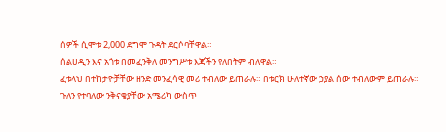ሰዎች ሲሞቱ 2,000 ደግሞ ጉዳት ደርሶባቸዋል።
ሰልሀዲን እና አጎቱ በመፈንቅለ መንግሥቱ እጃችን የለበትም ብለዋል።
ፈቱላህ በተከታዮቻቸው ዘንድ መንፈሳዊ መሪ ተብለው ይጠራሉ። በቱርክ ሁለተኛው ኃያል ሰው ተብለውም ይጠራሉ።
ጉለን የተባለው ንቅናቄያቸው አሜሪካ ውስጥ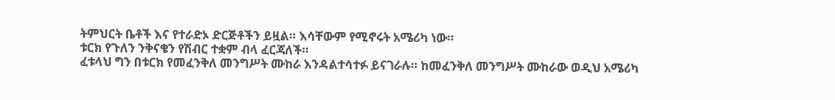ትምህርት ቤቶች እና የተራድኦ ድርጅቶችን ይዟል። እሳቸውም የሚኖሩት አሜሪካ ነው።
ቱርክ የጉለን ንቅናቄን የሽብር ተቋም ብላ ፈርጃለች።
ፈቱላህ ግን በቱርክ የመፈንቅለ መንግሥት ሙከራ እንዳልተሳተፉ ይናገራሉ። ከመፈንቅለ መንግሥት ሙከራው ወዲህ አሜሪካ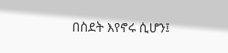በስደት እየኖሩ ሲሆን፤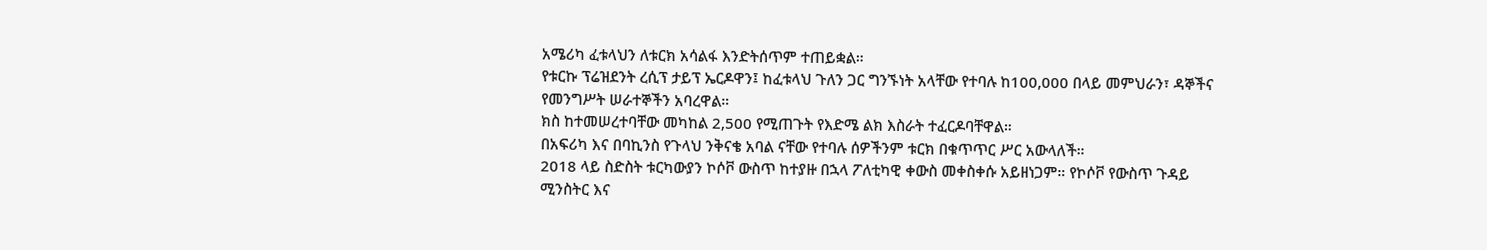አሜሪካ ፈቱላህን ለቱርክ አሳልፋ እንድትሰጥም ተጠይቋል።
የቱርኩ ፕሬዝደንት ረሲፕ ታይፕ ኤርዶዋን፤ ከፈቱላህ ጉለን ጋር ግንኙነት አላቸው የተባሉ ከ100,000 በላይ መምህራን፣ ዳኞችና የመንግሥት ሠራተኞችን አባረዋል።
ክስ ከተመሠረተባቸው መካከል 2,500 የሚጠጉት የእድሜ ልክ እስራት ተፈርዶባቸዋል።
በአፍሪካ እና በባኪንስ የጉላህ ንቅናቄ አባል ናቸው የተባሉ ሰዎችንም ቱርክ በቁጥጥር ሥር አውላለች።
2018 ላይ ስድስት ቱርካውያን ኮሶቮ ውስጥ ከተያዙ በኋላ ፖለቲካዊ ቀውስ መቀስቀሱ አይዘነጋም። የኮሶቮ የውስጥ ጉዳይ ሚንስትር እና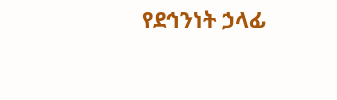የደኅንነት ኃላፊ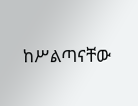ከሥልጣናቸው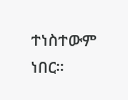ተነስተውም ነበር።